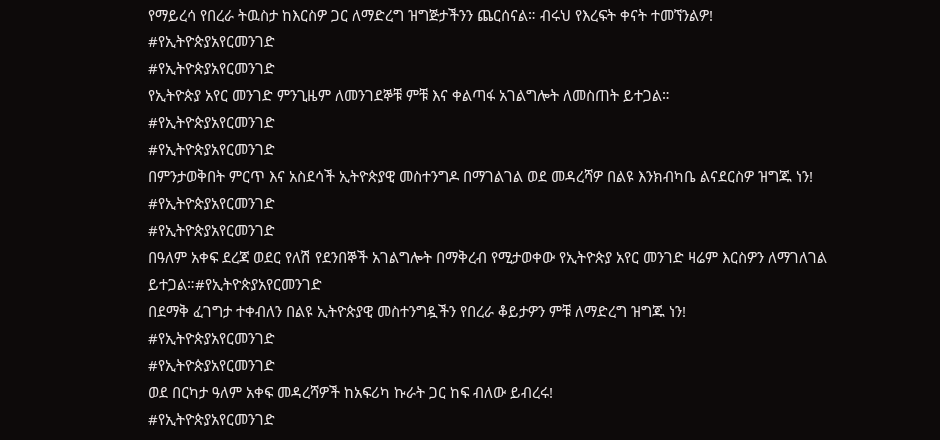የማይረሳ የበረራ ትዉስታ ከእርስዎ ጋር ለማድረግ ዝግጅታችንን ጨርሰናል። ብሩህ የእረፍት ቀናት ተመኘንልዎ!
#የኢትዮጵያአየርመንገድ
#የኢትዮጵያአየርመንገድ
የኢትዮጵያ አየር መንገድ ምንጊዜም ለመንገደኞቹ ምቹ እና ቀልጣፋ አገልግሎት ለመስጠት ይተጋል።
#የኢትዮጵያአየርመንገድ
#የኢትዮጵያአየርመንገድ
በምንታወቅበት ምርጥ እና አስደሳች ኢትዮጵያዊ መስተንግዶ በማገልገል ወደ መዳረሻዎ በልዩ እንክብካቤ ልናደርስዎ ዝግጁ ነን!
#የኢትዮጵያአየርመንገድ
#የኢትዮጵያአየርመንገድ
በዓለም አቀፍ ደረጃ ወደር የለሽ የደንበኞች አገልግሎት በማቅረብ የሚታወቀው የኢትዮጵያ አየር መንገድ ዛሬም እርስዎን ለማገለገል ይተጋል።#የኢትዮጵያአየርመንገድ
በደማቅ ፈገግታ ተቀብለን በልዩ ኢትዮጵያዊ መስተንግዷችን የበረራ ቆይታዎን ምቹ ለማድረግ ዝግጁ ነን!
#የኢትዮጵያአየርመንገድ
#የኢትዮጵያአየርመንገድ
ወደ በርካታ ዓለም አቀፍ መዳረሻዎች ከአፍሪካ ኩራት ጋር ከፍ ብለው ይብረሩ!
#የኢትዮጵያአየርመንገድ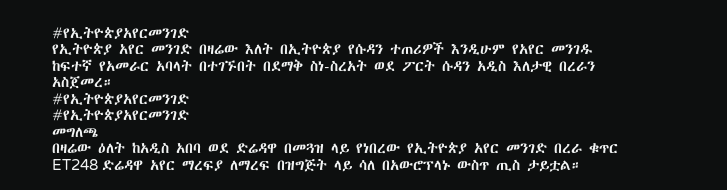#የኢትዮጵያአየርመንገድ
የኢትዮጵያ አየር መንገድ በዛሬው እለት በኢትዮጵያ የሱዳን ተጠሪዎች እንዲሁም የአየር መንገዱ ከፍተኛ የአመራር አባላት በተገኙበት በደማቅ ስነ-ስረአት ወደ ፖርት ሱዳን አዲስ እለታዊ በረራን አስጀመረ።
#የኢትዮጵያአየርመንገድ
#የኢትዮጵያአየርመንገድ
መግለጫ
በዛሬው ዕለት ከአዲስ አበባ ወደ ድሬዳዋ በመጓዝ ላይ የነበረው የኢትዮጵያ አየር መንገድ በረራ ቁጥር ET248 ድሬዳዋ አየር ማረፍያ ለማረፍ በዝግጅት ላይ ሳለ በአውሮፕላኑ ውስጥ ጢስ ታይቷል።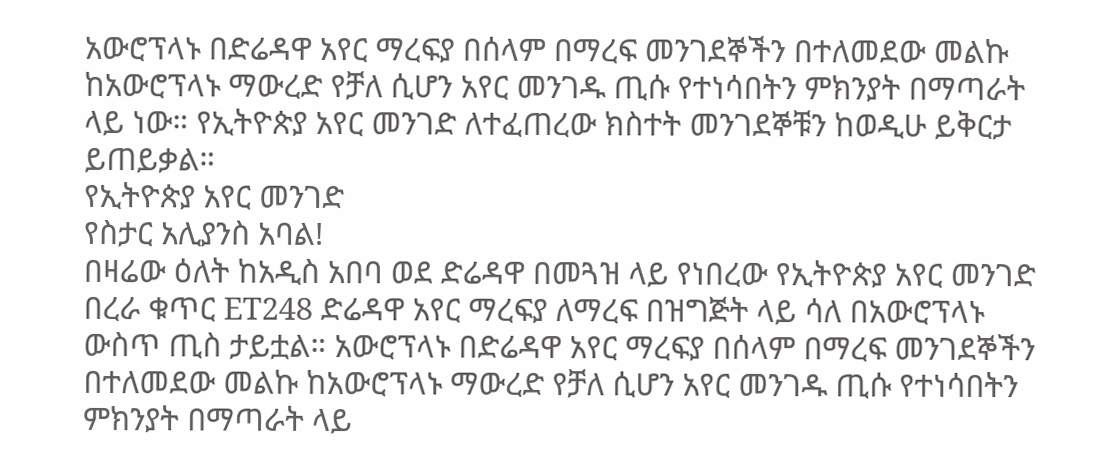አውሮፕላኑ በድሬዳዋ አየር ማረፍያ በሰላም በማረፍ መንገደኞችን በተለመደው መልኩ ከአውሮፕላኑ ማውረድ የቻለ ሲሆን አየር መንገዱ ጢሱ የተነሳበትን ምክንያት በማጣራት ላይ ነው። የኢትዮጵያ አየር መንገድ ለተፈጠረው ክስተት መንገደኞቹን ከወዲሁ ይቅርታ ይጠይቃል።
የኢትዮጵያ አየር መንገድ
የስታር አሊያንስ አባል!
በዛሬው ዕለት ከአዲስ አበባ ወደ ድሬዳዋ በመጓዝ ላይ የነበረው የኢትዮጵያ አየር መንገድ በረራ ቁጥር ET248 ድሬዳዋ አየር ማረፍያ ለማረፍ በዝግጅት ላይ ሳለ በአውሮፕላኑ ውስጥ ጢስ ታይቷል። አውሮፕላኑ በድሬዳዋ አየር ማረፍያ በሰላም በማረፍ መንገደኞችን በተለመደው መልኩ ከአውሮፕላኑ ማውረድ የቻለ ሲሆን አየር መንገዱ ጢሱ የተነሳበትን ምክንያት በማጣራት ላይ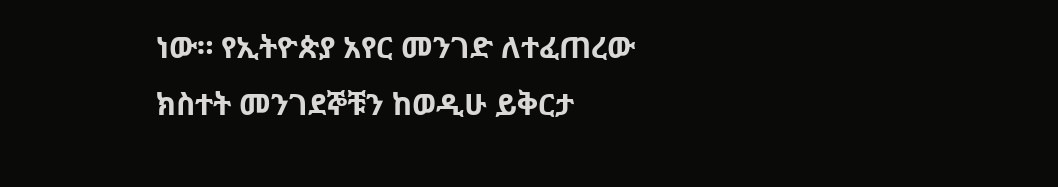ነው። የኢትዮጵያ አየር መንገድ ለተፈጠረው ክስተት መንገደኞቹን ከወዲሁ ይቅርታ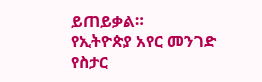ይጠይቃል።
የኢትዮጵያ አየር መንገድ
የስታር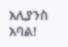አሊያንስ አባል!